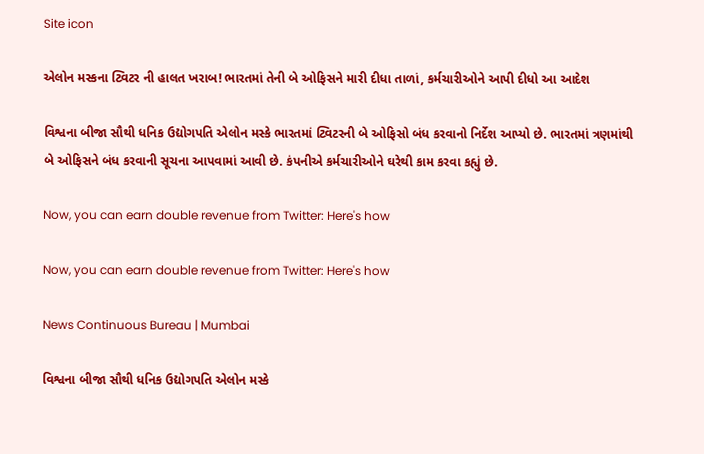Site icon

એલોન મસ્કના ટ્વિટર ની હાલત ખરાબ! ભારતમાં તેની બે ઓફિસને મારી દીધા તાળાં, કર્મચારીઓને આપી દીધો આ આદેશ

વિશ્વના બીજા સૌથી ધનિક ઉદ્યોગપતિ એલોન મસ્કે ભારતમાં ટ્વિટરની બે ઓફિસો બંધ કરવાનો નિર્દેશ આપ્યો છે. ભારતમાં ત્રણમાંથી બે ઓફિસને બંધ કરવાની સૂચના આપવામાં આવી છે. કંપનીએ કર્મચારીઓને ઘરેથી કામ કરવા કહ્યું છે.

Now, you can earn double revenue from Twitter: Here's how

Now, you can earn double revenue from Twitter: Here's how

News Continuous Bureau | Mumbai

વિશ્વના બીજા સૌથી ધનિક ઉદ્યોગપતિ એલોન મસ્કે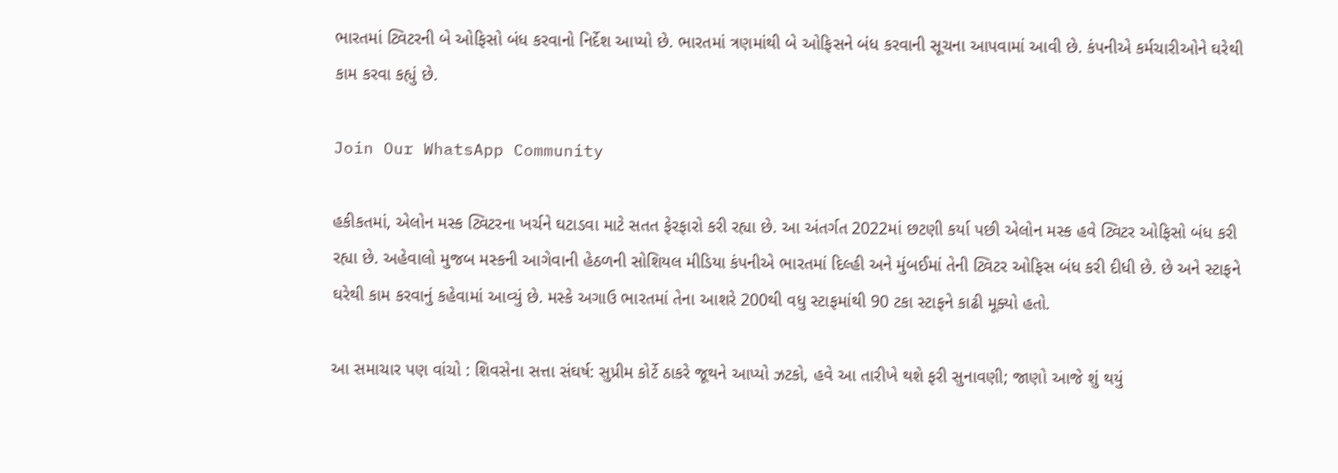ભારતમાં ટ્વિટરની બે ઓફિસો બંધ કરવાનો નિર્દેશ આપ્યો છે. ભારતમાં ત્રણમાંથી બે ઓફિસને બંધ કરવાની સૂચના આપવામાં આવી છે. કંપનીએ કર્મચારીઓને ઘરેથી કામ કરવા કહ્યું છે.

Join Our WhatsApp Community

હકીકતમાં, એલોન મસ્ક ટ્વિટરના ખર્ચને ઘટાડવા માટે સતત ફેરફારો કરી રહ્યા છે. આ અંતર્ગત 2022માં છટણી કર્યા પછી એલોન મસ્ક હવે ટ્વિટર ઓફિસો બંધ કરી રહ્યા છે. અહેવાલો મુજબ મસ્કની આગેવાની હેઠળની સોશિયલ મીડિયા કંપનીએ ભારતમાં દિલ્હી અને મુંબઈમાં તેની ટ્વિટર ઓફિસ બંધ કરી દીધી છે. છે અને સ્ટાફને ઘરેથી કામ કરવાનું કહેવામાં આવ્યું છે. મસ્કે અગાઉ ભારતમાં તેના આશરે 200થી વધુ સ્ટાફમાંથી 90 ટકા સ્ટાફને કાઢી મૂક્યો હતો.

આ સમાચાર પણ વાંચો : શિવસેના સત્તા સંઘર્ષ: સુપ્રીમ કોર્ટે ઠાકરે જૂથને આપ્યો ઝટકો, હવે આ તારીખે થશે ફરી સુનાવણી; જાણો આજે શું થયું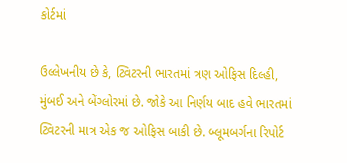કોર્ટમાં

ઉલ્લેખનીય છે કે, ટ્વિટરની ભારતમાં ત્રણ ઓફિસ દિલ્હી, મુંબઈ અને બેંગ્લોરમાં છે. જોકે આ નિર્ણય બાદ હવે ભારતમાં ટ્વિટરની માત્ર એક જ ઓફિસ બાકી છે. બ્લૂમબર્ગના રિપોર્ટ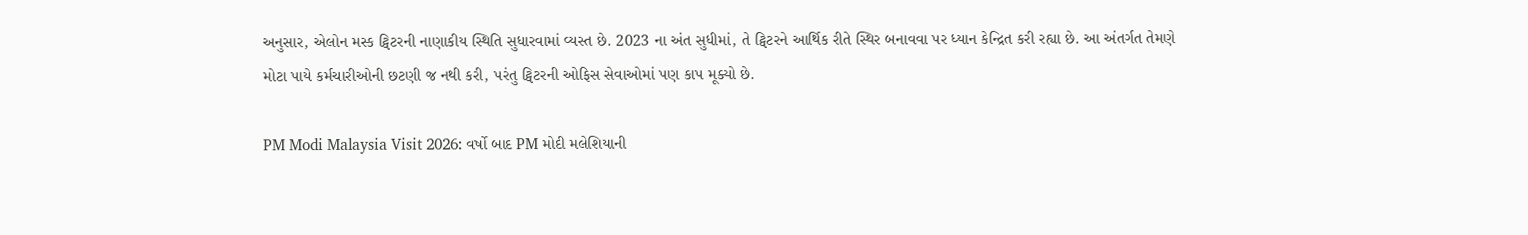અનુસાર, એલોન મસ્ક ટ્વિટરની નાણાકીય સ્થિતિ સુધારવામાં વ્યસ્ત છે. 2023 ના અંત સુધીમાં, તે ટ્વિટરને આર્થિક રીતે સ્થિર બનાવવા પર ધ્યાન કેન્દ્રિત કરી રહ્યા છે. આ અંતર્ગત તેમણે મોટા પાયે કર્મચારીઓની છટણી જ નથી કરી, પરંતુ ટ્વિટરની ઓફિસ સેવાઓમાં પણ કાપ મૂક્યો છે.

PM Modi Malaysia Visit 2026: વર્ષો બાદ PM મોદી મલેશિયાની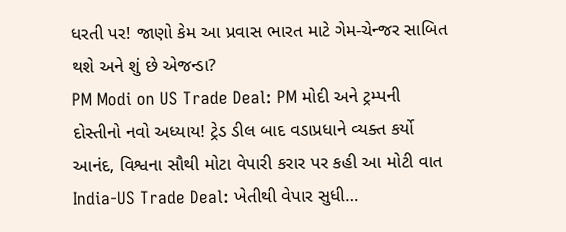ધરતી પર! જાણો કેમ આ પ્રવાસ ભારત માટે ગેમ-ચેન્જર સાબિત થશે અને શું છે એજન્ડા?
PM Modi on US Trade Deal: PM મોદી અને ટ્રમ્પની દોસ્તીનો નવો અધ્યાય! ટ્રેડ ડીલ બાદ વડાપ્રધાને વ્યક્ત કર્યો આનંદ, વિશ્વના સૌથી મોટા વેપારી કરાર પર કહી આ મોટી વાત
India-US Trade Deal: ખેતીથી વેપાર સુધી…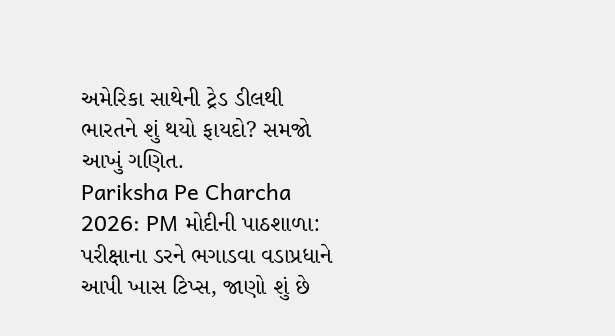અમેરિકા સાથેની ટ્રેડ ડીલથી ભારતને શું થયો ફાયદો? સમજો આખું ગણિત.
Pariksha Pe Charcha 2026: PM મોદીની પાઠશાળા: પરીક્ષાના ડરને ભગાડવા વડાપ્રધાને આપી ખાસ ટિપ્સ, જાણો શું છે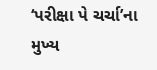‘પરીક્ષા પે ચર્ચા’ના મુખ્ય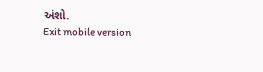અંશો.
Exit mobile version